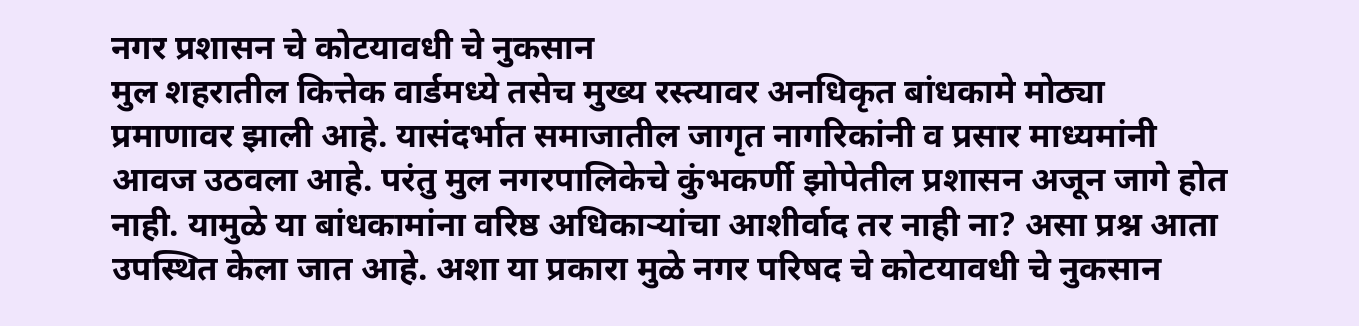नगर प्रशासन चे कोटयावधी चे नुकसान
मुल शहरातील कित्तेक वार्डमध्ये तसेच मुख्य रस्त्यावर अनधिकृत बांधकामे मोठ्या प्रमाणावर झाली आहे. यासंदर्भात समाजातील जागृत नागरिकांनी व प्रसार माध्यमांनी आवज उठवला आहे. परंतु मुल नगरपालिकेचे कुंभकर्णी झोपेतील प्रशासन अजून जागे होत नाही. यामुळे या बांधकामांना वरिष्ठ अधिकाऱ्यांचा आशीर्वाद तर नाही ना? असा प्रश्न आता उपस्थित केला जात आहे. अशा या प्रकारा मुळे नगर परिषद चे कोटयावधी चे नुकसान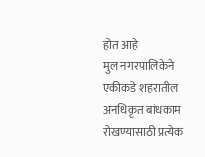होत आहे
मुल नगरपालिकेने एकीकडे शहरातील अनधिकृत बांधकाम रोखण्यासाठी प्रत्येक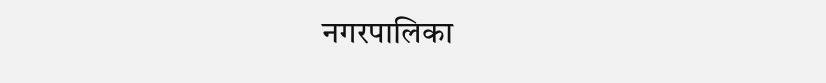नगरपालिका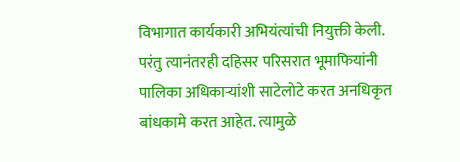विभागात कार्यकारी अभियंत्यांची नियुक्ती केली. परंतु त्यानंतरही दहिसर परिसरात भूमाफियांनी पालिका अधिकाऱ्यांशी साटेलोटे करत अनधिकृत बांधकामे करत आहेत. त्यामुळे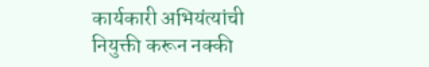कार्यकारी अभियंत्यांची नियुक्ती करून नक्की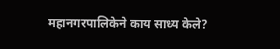महानगरपालिकेने काय साध्य केले?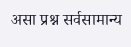असा प्रश्न सर्वसामान्य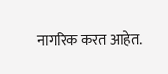नागरिक करत आहेत.